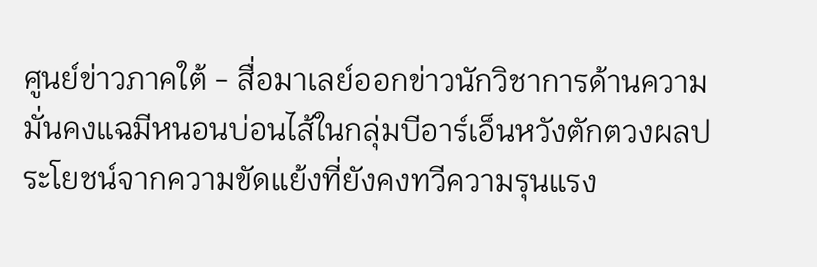ศูนย์ข่าวภาคใต้ - สื่อมาเลย์ออกข่าวนักวิชาการด้านความมั่นคงแฉมีหนอนบ่อนไส้ในกลุ่มบีอาร์เอ็นหวังตักตวงผลประโยชน์จากความขัดแย้งที่ยังคงทวีความรุนแรง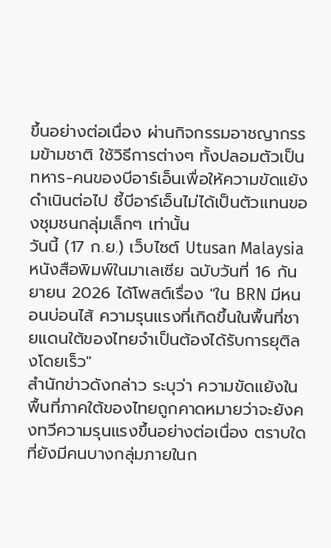ขึ้นอย่างต่อเนื่อง ผ่านกิจกรรมอาชญากรรมข้ามชาติ ใช้วิธีการต่างๆ ทั้งปลอมตัวเป็นทหาร-คนของบีอาร์เอ็นเพื่อให้ความขัดแย้งดำเนินต่อไป ชี้บีอาร์เอ็นไม่ได้เป็นตัวแทนของชุมชนกลุ่มเล็กๆ เท่านั้น
วันนี้ (17 ก.ย.) เว็บไซต์ Utusan Malaysia หนังสือพิมพ์ในมาเลเซีย ฉบับวันที่ 16 กันยายน 2026 ได้โพสต์เรื่อง "ใน BRN มีหนอนบ่อนไส้ ความรุนแรงที่เกิดขึ้นในพื้นที่ชายแดนใต้ของไทยจำเป็นต้องได้รับการยุติลงโดยเร็ว"
สำนักข่าวดังกล่าว ระบุว่า ความขัดแย้งในพื้นที่ภาคใต้ของไทยถูกคาดหมายว่าจะยังคงทวีความรุนแรงขึ้นอย่างต่อเนื่อง ตราบใดที่ยังมีคนบางกลุ่มภายในก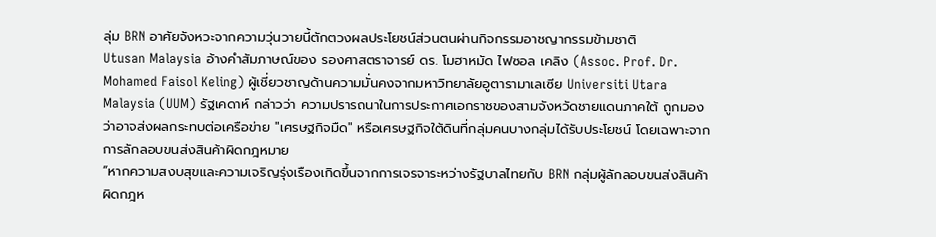ลุ่ม BRN อาศัยจังหวะจากความวุ่นวายนี้ตักตวงผลประโยชน์ส่วนตนผ่านกิจกรรมอาชญากรรมข้ามชาติ
Utusan Malaysia อ้างคำสัมภาษณ์ของ รองศาสตราจารย์ ดร. โมฮาหมัด ไฟซอล เคลิง (Assoc. Prof. Dr. Mohamed Faisol Keling) ผู้เชี่ยวชาญด้านความมั่นคงจากมหาวิทยาลัยอูตารามาเลเซีย Universiti Utara Malaysia (UUM) รัฐเคดาห์ กล่าวว่า ความปรารถนาในการประกาศเอกราชของสามจังหวัดชายแดนภาคใต้ ถูกมองว่าอาจส่งผลกระทบต่อเครือข่าย "เศรษฐกิจมืด" หรือเศรษฐกิจใต้ดินที่กลุ่มคนบางกลุ่มได้รับประโยชน์ โดยเฉพาะจากการลักลอบขนส่งสินค้าผิดกฎหมาย
“หากความสงบสุขและความเจริญรุ่งเรืองเกิดขึ้นจากการเจรจาระหว่างรัฐบาลไทยกับ BRN กลุ่มผู้ลักลอบขนส่งสินค้าผิดกฎห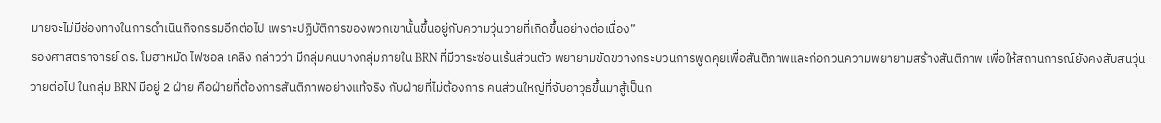มายจะไม่มีช่องทางในการดำเนินกิจกรรมอีกต่อไป เพราะปฏิบัติการของพวกเขานั้นขึ้นอยู่กับความวุ่นวายที่เกิดขึ้นอย่างต่อเนื่อง”
รองศาสตราจารย์ ดร. โมฮาหมัด ไฟซอล เคลิง กล่าวว่า มีกลุ่มคนบางกลุ่มภายใน BRN ที่มีวาระซ่อนเร้นส่วนตัว พยายามขัดขวางกระบวนการพูดคุยเพื่อสันติภาพและก่อกวนความพยายามสร้างสันติภาพ เพื่อให้สถานการณ์ยังคงสับสนวุ่นวายต่อไป ในกลุ่ม BRN มีอยู่ 2 ฝ่าย คือฝ่ายที่ต้องการสันติภาพอย่างแท้จริง กับฝ่ายที่ไม่ต้องการ คนส่วนใหญ่ที่จับอาวุธขึ้นมาสู้เป็นก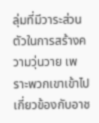ลุ่มที่มีวาระส่วนตัวในการสร้างความวุ่นวาย เพราะพวกเขาเข้าไปเกี่ยวข้องกับอาช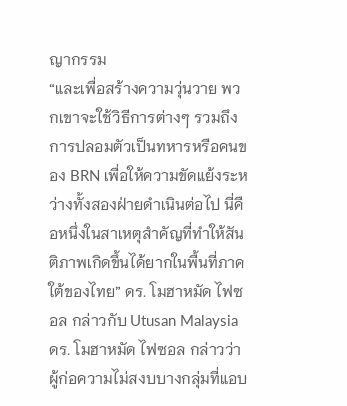ญากรรม
“และเพื่อสร้างความวุ่นวาย พวกเขาจะใช้วิธีการต่างๆ รวมถึงการปลอมตัวเป็นทหารหรือคนของ BRN เพื่อให้ความขัดแย้งระหว่างทั้งสองฝ่ายดำเนินต่อไป นี่คือหนึ่งในสาเหตุสำคัญที่ทำให้สันติภาพเกิดขึ้นได้ยากในพื้นที่ภาคใต้ของไทย” ดร. โมฮาหมัด ไฟซอล กล่าวกับ Utusan Malaysia
ดร. โมฮาหมัด ไฟซอล กล่าวว่า ผู้ก่อความไม่สงบบางกลุ่มที่แอบ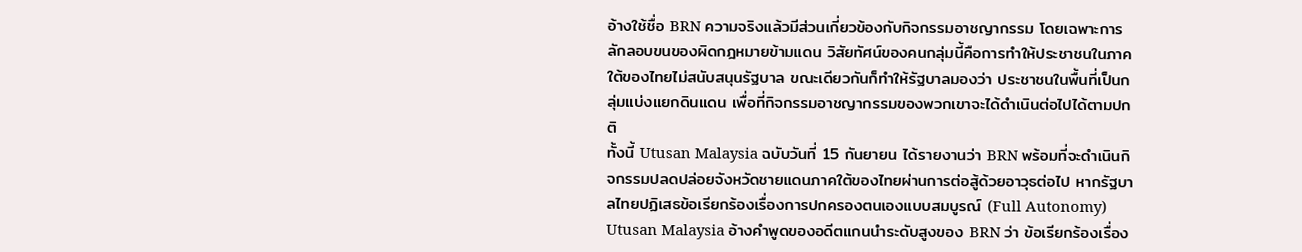อ้างใช้ชื่อ BRN ความจริงแล้วมีส่วนเกี่ยวข้องกับกิจกรรมอาชญากรรม โดยเฉพาะการลักลอบขนของผิดกฎหมายข้ามแดน วิสัยทัศน์ของคนกลุ่มนี้คือการทำให้ประชาชนในภาคใต้ของไทยไม่สนับสนุนรัฐบาล ขณะเดียวกันก็ทำให้รัฐบาลมองว่า ประชาชนในพื้นที่เป็นกลุ่มแบ่งแยกดินแดน เพื่อที่กิจกรรมอาชญากรรมของพวกเขาจะได้ดำเนินต่อไปได้ตามปกติ
ทั้งนี้ Utusan Malaysia ฉบับวันที่ 15 กันยายน ได้รายงานว่า BRN พร้อมที่จะดำเนินกิจกรรมปลดปล่อยจังหวัดชายแดนภาคใต้ของไทยผ่านการต่อสู้ด้วยอาวุธต่อไป หากรัฐบาลไทยปฏิเสธข้อเรียกร้องเรื่องการปกครองตนเองแบบสมบูรณ์ (Full Autonomy)
Utusan Malaysia อ้างคำพูดของอดีตแกนนำระดับสูงของ BRN ว่า ข้อเรียกร้องเรื่อง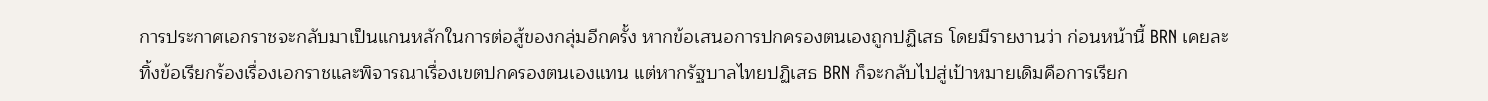การประกาศเอกราชจะกลับมาเป็นแกนหลักในการต่อสู้ของกลุ่มอีกครั้ง หากข้อเสนอการปกครองตนเองถูกปฏิเสธ โดยมีรายงานว่า ก่อนหน้านี้ BRN เคยละทิ้งข้อเรียกร้องเรื่องเอกราชและพิจารณาเรื่องเขตปกครองตนเองแทน แต่หากรัฐบาลไทยปฏิเสธ BRN ก็จะกลับไปสู่เป้าหมายเดิมคือการเรียก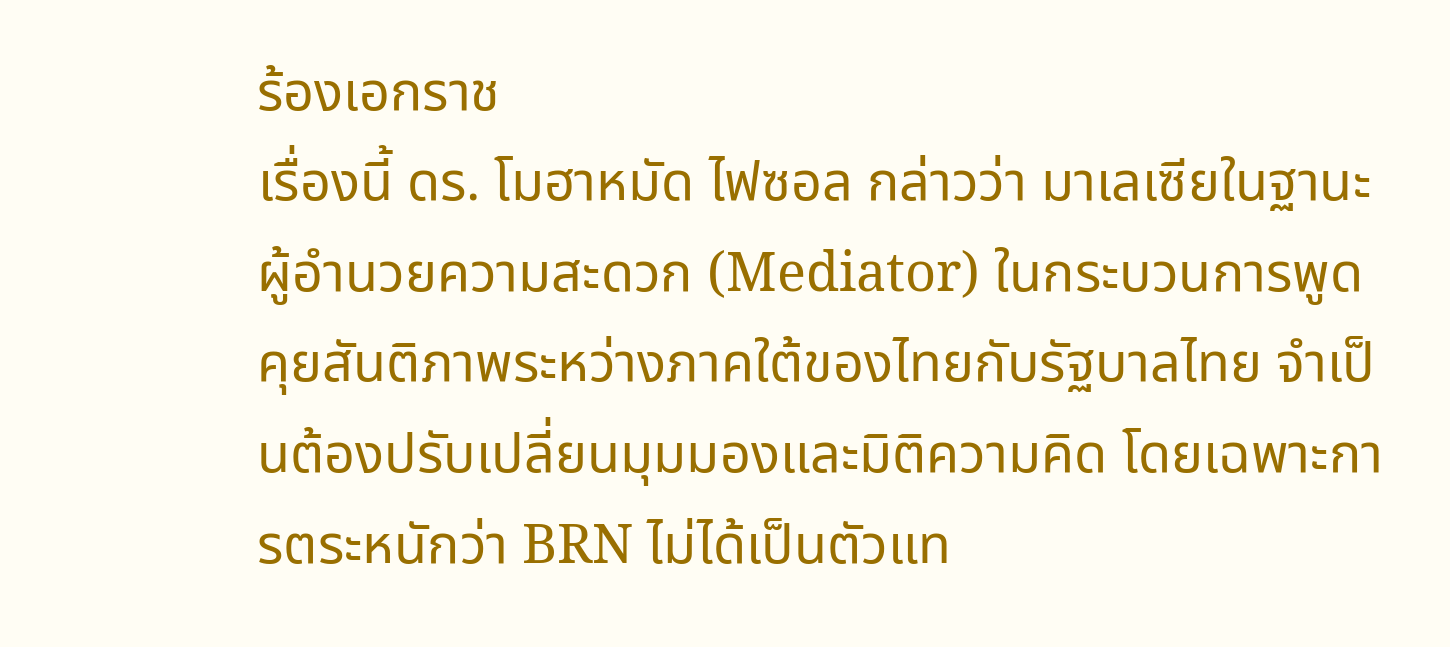ร้องเอกราช
เรื่องนี้ ดร. โมฮาหมัด ไฟซอล กล่าวว่า มาเลเซียในฐานะผู้อำนวยความสะดวก (Mediator) ในกระบวนการพูดคุยสันติภาพระหว่างภาคใต้ของไทยกับรัฐบาลไทย จำเป็นต้องปรับเปลี่ยนมุมมองและมิติความคิด โดยเฉพาะการตระหนักว่า BRN ไม่ได้เป็นตัวแท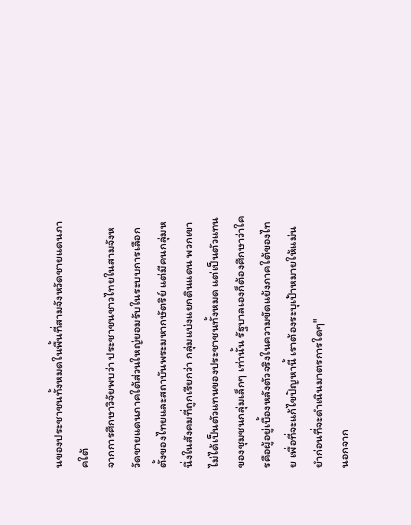นของประชาชนทั้งหมดในพื้นที่สามจังหวัดชายแดนภาคใต้
จากการศึกษาวิจัยพบว่า ประชาชนชาวไทยในสามจังหวัดชายแดนภาคใต้ส่วนใหญ่ยอมรับในระบบการเลือกตั้งของไทยและสถาบันพระมหากษัตริย์ แต่มีคนกลุ่มหนึ่งในสังคมที่ถูกเรียกว่า กลุ่มแบ่งแยกดินแดน พวกเขาไม่ได้เป็นตัวแทนของประชาชนทั้งหมด แต่เป็นตัวแทนของชุมชนกลุ่มเล็กๆ เท่านั้น รัฐบาลเองก็ต้องศึกษาว่าใครคือผู้อยู่เบื้องหลังตัวจริงในความขัดแย้งภาคใต้ของไทย เพื่อที่จะแก้ไขปัญหานี้ เราต้องระบุเป้าหมายให้แม่นยำก่อนที่จะดำเนินมาตรการใดๆ"
นอกจาก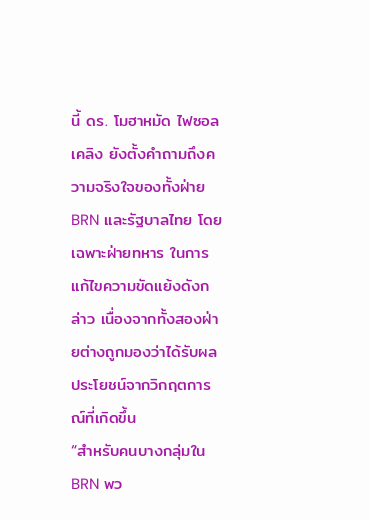นี้ ดร. โมฮาหมัด ไฟซอล เคลิง ยังตั้งคำถามถึงความจริงใจของทั้งฝ่าย BRN และรัฐบาลไทย โดยเฉพาะฝ่ายทหาร ในการแก้ไขความขัดแย้งดังกล่าว เนื่องจากทั้งสองฝ่ายต่างถูกมองว่าได้รับผลประโยชน์จากวิกฤตการณ์ที่เกิดขึ้น
“สำหรับคนบางกลุ่มใน BRN พว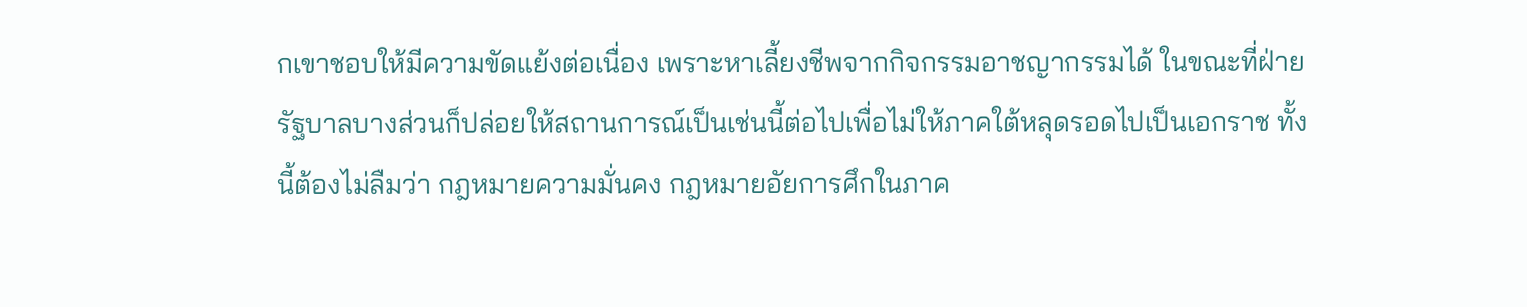กเขาชอบให้มีความขัดแย้งต่อเนื่อง เพราะหาเลี้ยงชีพจากกิจกรรมอาชญากรรมได้ ในขณะที่ฝ่ายรัฐบาลบางส่วนก็ปล่อยให้สถานการณ์เป็นเช่นนี้ต่อไปเพื่อไม่ให้ภาคใต้หลุดรอดไปเป็นเอกราช ทั้งนี้ต้องไม่ลืมว่า กฎหมายความมั่นคง กฎหมายอัยการศึกในภาค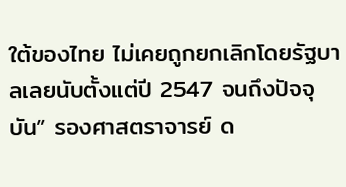ใต้ของไทย ไม่เคยถูกยกเลิกโดยรัฐบาลเลยนับตั้งแต่ปี 2547 จนถึงปัจจุบัน” รองศาสตราจารย์ ด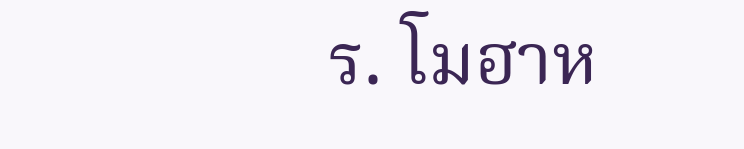ร. โมฮาห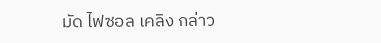มัด ไฟซอล เคลิง กล่าว